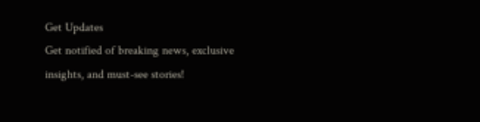Get Updates
Get notified of breaking news, exclusive insights, and must-see stories!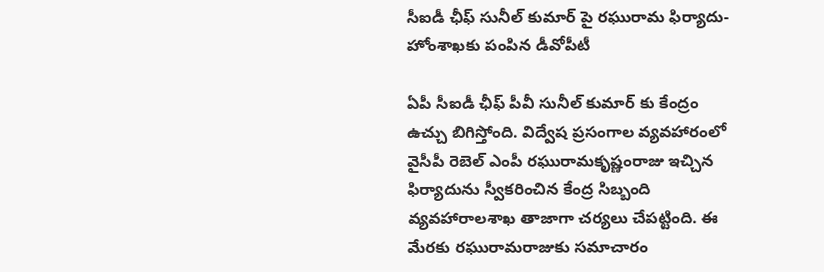సీఐడీ ఛీఫ్ సునీల్ కుమార్ పై రఘురామ ఫిర్యాదు- హోంశాఖకు పంపిన డీవోపీటీ

ఏపీ సీఐడీ ఛీఫ్ పీవీ సునీల్ కుమార్ కు కేంద్రం ఉచ్చు బిగిస్తోంది. విద్వేష ప్రసంగాల వ్యవహారంలో వైసీపీ రెబెల్ ఎంపీ రఘురామకృష్ణంరాజు ఇచ్చిన ఫిర్యాదును స్వీకరించిన కేంద్ర సిబ్బంది వ్యవహారాలశాఖ తాజాగా చర్యలు చేపట్టింది. ఈ మేరకు రఘురామరాజుకు సమాచారం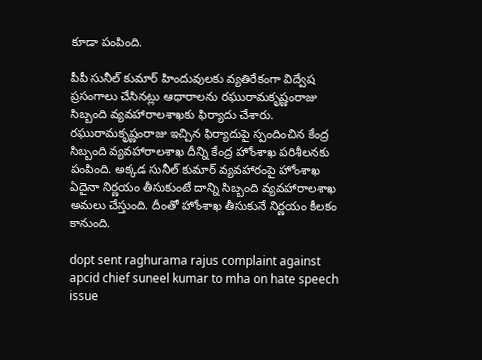కూడా పంపింది.

పీపీ సునీల్ కుమార్ హిందువులకు వ్యతిరేకంగా విద్వేష ప్రసంగాలు చేసినట్లు ఆధారాలను రఘురామకృష్ణంరాజు సిబ్బంది వ్యవహారాలశాఖకు ఫిర్యాదు చేశారు. రఘురామకృష్ణంరాజు ఇచ్చిన ఫిర్యాదుపై స్పందించిన కేంద్ర సిబ్బంది వ్యవహారాలశాఖ దీన్ని కేంద్ర హోంశాఖ పరిశీలనకు పంపింది. అక్కడ సునీల్ కుమార్ వ్యవహారంపై హోంశాఖ ఏదైనా నిర్ణయం తీసుకుంటే దాన్ని సిబ్బంది వ్యవహారాలశాఖ అమలు చేస్తుంది. దీంతో హోంశాఖ తీసుకునే నిర్ణయం కీలకం కానుంది.

dopt sent raghurama rajus complaint against apcid chief suneel kumar to mha on hate speech issue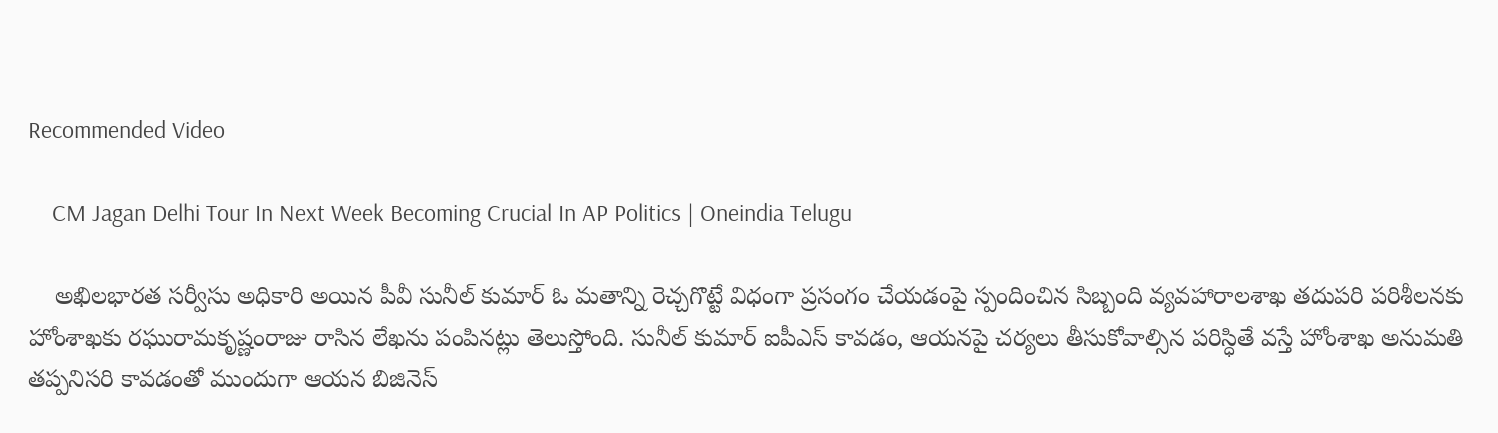Recommended Video

    CM Jagan Delhi Tour In Next Week Becoming Crucial In AP Politics | Oneindia Telugu

    అఖిలభారత సర్వీసు అధికారి అయిన పీవీ సునీల్ కుమార్ ఓ మతాన్ని రెచ్చగొట్టే విధంగా ప్రసంగం చేయడంపై స్పందించిన సిబ్బంది వ్యవహారాలశాఖ తదుపరి పరిశీలనకు హోంశాఖకు రఘురామకృష్ణంరాజు రాసిన లేఖను పంపినట్లు తెలుస్తోంది. సునీల్ కుమార్ ఐపీఎస్ కావడం, ఆయనపై చర్యలు తీసుకోవాల్సిన పరిస్ధితే వస్తే హోంశాఖ అనుమతి తప్పనిసరి కావడంతో ముందుగా ఆయన బిజినెస్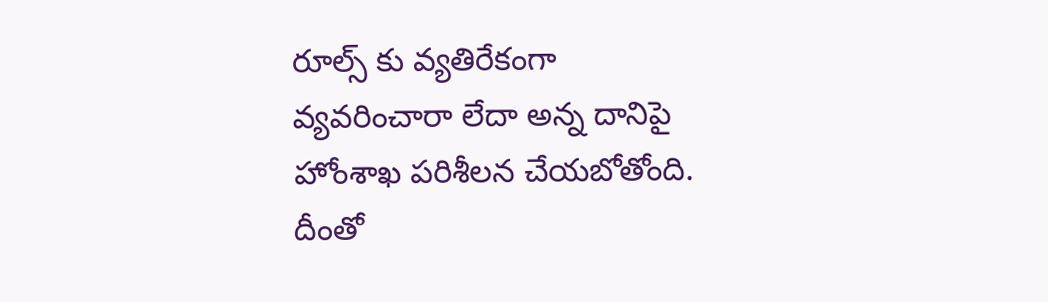రూల్స్ కు వ్యతిరేకంగా వ్యవరించారా లేదా అన్న దానిపై హోంశాఖ పరిశీలన చేయబోతోంది. దీంతో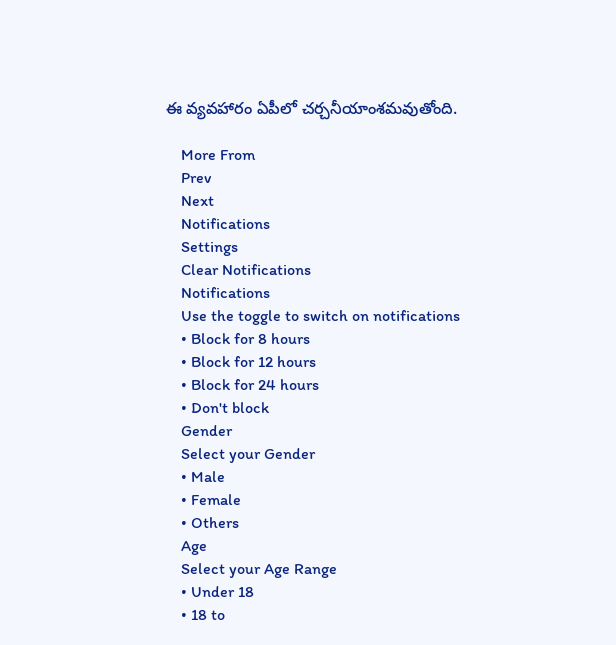ఈ వ్యవహారం ఏపీలో చర్చనీయాంశమవుతోంది.

    More From
    Prev
    Next
    Notifications
    Settings
    Clear Notifications
    Notifications
    Use the toggle to switch on notifications
    • Block for 8 hours
    • Block for 12 hours
    • Block for 24 hours
    • Don't block
    Gender
    Select your Gender
    • Male
    • Female
    • Others
    Age
    Select your Age Range
    • Under 18
    • 18 to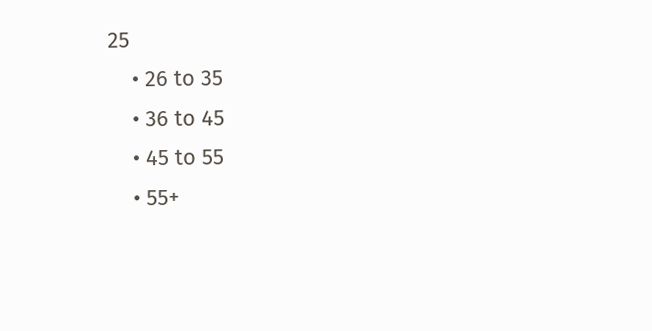25
    • 26 to 35
    • 36 to 45
    • 45 to 55
    • 55+